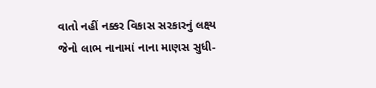વાતો નહીં નક્કર વિકાસ સરકારનું લક્ષ્ય જેનો લાભ નાનામાં નાના માણસ સુધી-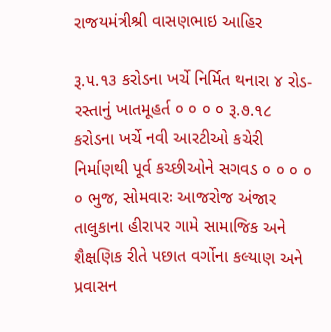રાજયમંત્રીશ્રી વાસણભાઇ આહિર

રૂ.૫.૧૩ કરોડના ખર્ચે નિર્મિત થનારા ૪ રોડ-રસ્તાનું ખાતમૂહર્ત ૦ ૦ ૦ ૦ રૂ.૭.૧૮ કરોડના ખર્ચે નવી આરટીઓ કચેરી નિર્માણથી પૂર્વ કચ્છીઓને સગવડ ૦ ૦ ૦ ૦ ૦ ભુજ, સોમવારઃ આજરોજ અંજાર તાલુકાના હીરાપર ગામે સામાજિક અને શૈક્ષણિક રીતે પછાત વર્ગોના કલ્યાણ અને પ્રવાસન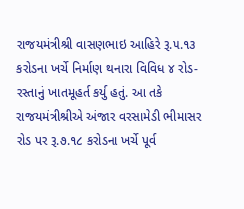રાજયમંત્રીશ્રી વાસણભાઇ આહિરે રૂ.૫.૧૩ કરોડના ખર્ચે નિર્માણ થનારા વિવિધ ૪ રોડ-રસ્તાનું ખાતમૂહર્ત કર્યુ હતું. આ તકે રાજયમંત્રીશ્રીએ અંજાર વરસામેડી ભીમાસર રોડ પર રૂ.૭.૧૮ કરોડના ખર્ચે પૂર્વ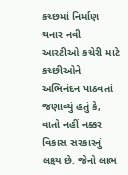કચ્છમાં નિર્માણ થનાર નવી આરટીઓ કચેરી માટે કચ્છીઓને અભિનંદન પાઠવતાં જણાવ્યું હતું કે, વાતો નહીં નક્કર વિકાસ સરકારનું લક્ષ્ય છે. જેનો લાભ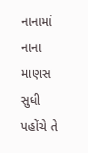નાનામાં નાના માણસ સુધી પહોંચે તે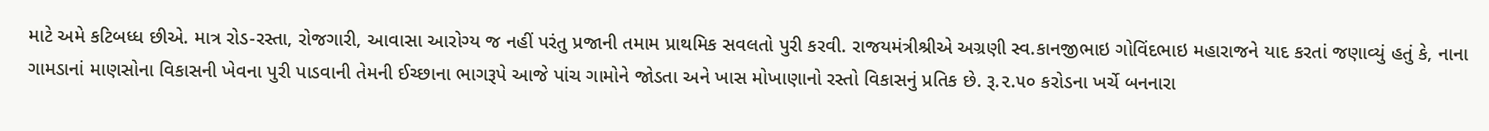માટે અમે કટિબધ્ધ છીએ. માત્ર રોડ-રસ્તા, રોજગારી, આવાસા આરોગ્ય જ નહીં પરંતુ પ્રજાની તમામ પ્રાથમિક સવલતો પુરી કરવી. રાજયમંત્રીશ્રીએ અગ્રણી સ્વ.કાનજીભાઇ ગોવિંદભાઇ મહારાજને યાદ કરતાં જણાવ્યું હતું કે, નાના ગામડાનાં માણસોના વિકાસની ખેવના પુરી પાડવાની તેમની ઈચ્છાના ભાગરૂપે આજે પાંચ ગામોને જોડતા અને ખાસ મોખાણાનો રસ્તો વિકાસનું પ્રતિક છે. રૂ.૨.૫૦ કરોડના ખર્ચે બનનારા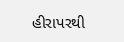હીરાપરથી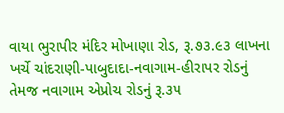વાયા ભુરાપીર મંદિર મોખાણા રોડ, રૂ.૭૩.૯૩ લાખના ખર્ચે ચાંદરાણી-પાબુદાદા-નવાગામ-હીરાપર રોડનું તેમજ નવાગામ એપ્રોચ રોડનું રૂ.૩૫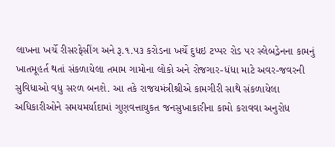લાખના ખર્ચે રીસરફેસીંગ અને રૂ.૧.૫૩ કરોડના ખર્ચે દુધઇ ટપ્પર રોડ પર સ્લેબડ્રેનના કામનું ખાતમૂહર્ત થતાં સંકળાયેલા તમામ ગામોના લોકો અને રોજગાર-ધંધા માટે અવર-જવરની સુવિધાઓ વધુ સરળ બનશે. આ તકે રાજયમંત્રીશ્રીએ કામગીરી સાથે સંકળાયેલા અધિકારીઓને સમયમર્યાદામાં ગુણવત્તાયુકત જનસુખાકારીના કામો કરાવવા અનુરોધ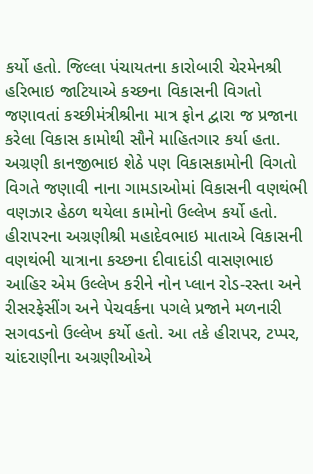કર્યો હતો. જિલ્લા પંચાયતના કારોબારી ચેરમેનશ્રી હરિભાઇ જાટિયાએ કચ્છના વિકાસની વિગતો જણાવતાં કચ્છીમંત્રીશ્રીના માત્ર ફોન દ્વારા જ પ્રજાના કરેલા વિકાસ કામોથી સૌને માહિતગાર કર્યા હતા. અગ્રણી કાનજીભાઇ શેઠે પણ વિકાસકામોની વિગતો વિગતે જણાવી નાના ગામડાઓમાં વિકાસની વણથંભી વણઝાર હેઠળ થયેલા કામોનો ઉલ્લેખ કર્યો હતો. હીરાપરના અગ્રણીશ્રી મહાદેવભાઇ માતાએ વિકાસની વણથંભી યાત્રાના કચ્છના દીવાદાંડી વાસણભાઇ આહિર એમ ઉલ્લેખ કરીને નોન પ્લાન રોડ-રસ્તા અને રીસરફેસીંગ અને પેચવર્કના પગલે પ્રજાને મળનારી સગવડનો ઉલ્લેખ કર્યો હતો. આ તકે હીરાપર, ટપ્પર, ચાંદરાણીના અગ્રણીઓએ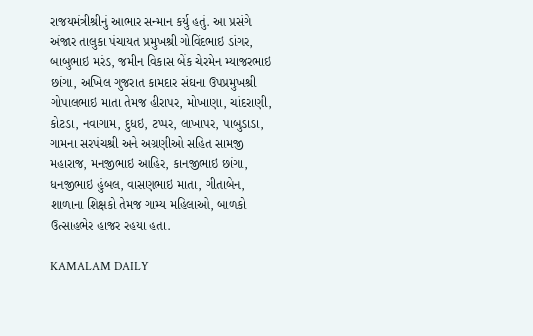રાજયમંત્રીશ્રીનું આભાર સન્માન કર્યુ હતું. આ પ્રસંગે અંજાર તાલુકા પંચાયત પ્રમુખશ્રી ગોવિંદભાઇ ડાંગર, બાબુભાઇ મરંડ, જમીન વિકાસ બેંક ચેરમેન મ્યાજરભાઇ છાંગા, અખિલ ગુજરાત કામદાર સંઘના ઉપપ્રમુખશ્રી ગોપાલભાઇ માતા તેમજ હીરાપર, મોખાણા, ચાંદરાણી, કોટડા, નવાગામ, દુધઇ, ટપ્પર, લાખાપર, પાબુડાડા, ગામના સરપંચશ્રી અને અગ્રણીઓ સહિત સામજી મહારાજ, મનજીભાઇ આહિર, કાનજીભાઇ છાંગા, ધનજીભાઇ હુંબલ, વાસણભાઇ માતા, ગીતાબેન, શાળાના શિક્ષકો તેમજ ગામ્ય મહિલાઓ, બાળકો ઉત્સાહભેર હાજર રહયા હતા.

KAMALAM DAILY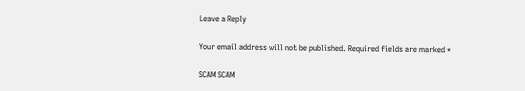Leave a Reply

Your email address will not be published. Required fields are marked *

SCAM SCAM